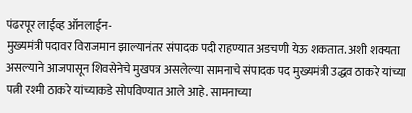पंढरपूर लाईव्ह ऑनलाईन-
मुख्यमंत्री पदावर विराजमान झाल्यानंतर संपादक पदी राहण्यात अडचणी येऊ शकतात. अशी शक्यता असल्याने आजपासून शिवसेनेचे मुखपत्र असलेल्या सामनाचे संपादक पद मुख्यमंत्री उद्धव ठाकरे यांच्या पत्नी रश्मी ठाकरे यांच्याकडे सोपविण्यात आले आहे. सामनाच्या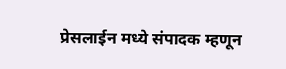प्रेसलाईन मध्ये संपादक म्हणून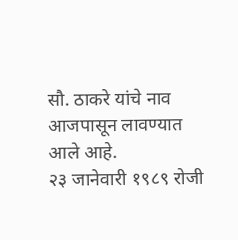सौ. ठाकरे यांचे नाव आजपासून लावण्यात आले आहे.
२३ जानेवारी १९८९ रोजी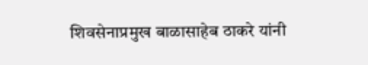शिवसेनाप्रमुख बाळासाहेब ठाकरे यांनी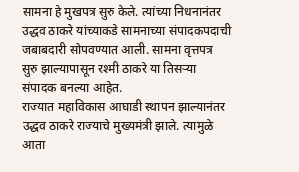सामना हे मुखपत्र सुरु केले. त्यांच्या निधनानंतर उद्धव ठाकरे यांच्याकडे सामनाच्या संपादकपदाची जबाबदारी सोपवण्यात आली. सामना वृत्तपत्र सुरु झाल्यापासून रश्मी ठाकरे या तिसऱ्या संपादक बनल्या आहेत.
राज्यात महाविकास आघाडी स्थापन झाल्यानंतर उद्धव ठाकरे राज्याचे मुख्यमंत्री झाले. त्यामुळे आता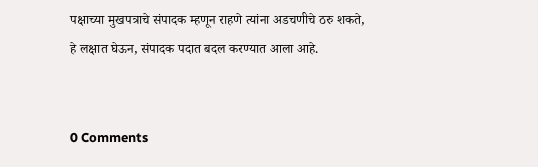पक्षाच्या मुखपत्राचे संपादक म्हणून राहणे त्यांना अडचणीचे ठरु शकते, हे लक्षात घेऊन, संपादक पदात बदल करण्यात आला आहे.


0 Comments